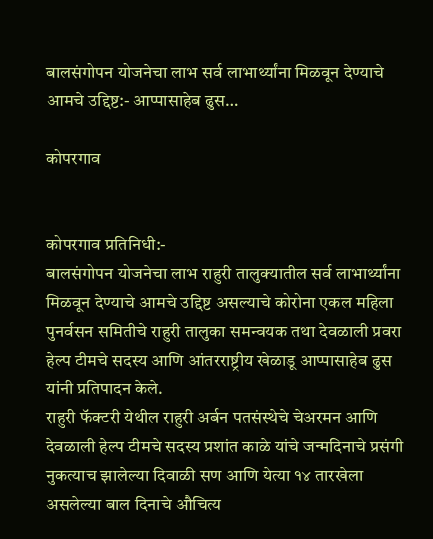बालसंगोपन योजनेचा लाभ सर्व लाभार्थ्यांना मिळवून देण्याचे आमचे उद्दिष्ट:- आप्पासाहेब ढुस…

कोपरगाव


कोपरगाव प्रतिनिधी:-
बालसंगोपन योजनेचा लाभ राहुरी तालुक्यातील सर्व लाभार्थ्यांना मिळवून देण्याचे आमचे उद्दिष्ट असल्याचे कोरोना एकल महिला पुनर्वसन समितीचे राहुरी तालुका समन्वयक तथा देवळाली प्रवरा हेल्प टीमचे सदस्य आणि आंतरराष्ट्रीय खेळाडू आप्पासाहेब ढुस यांनी प्रतिपादन केले.
राहुरी फॅक्टरी येथील राहुरी अर्बन पतसंस्थेचे चेअरमन आणि देवळाली हेल्प टीमचे सदस्य प्रशांत काळे यांचे जन्मदिनाचे प्रसंगी नुकत्याच झालेल्या दिवाळी सण आणि येत्या १४ तारखेला असलेल्या बाल दिनाचे औचित्य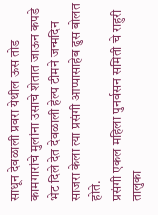साधून देवळाली प्रवरा येथील ऊस तोड कामगारांचे मुलांना उसाचे शेतात जाऊन कपडे भेट दिले देत देवळाली हेल्प टीमने जन्मदिन साजरा केला त्या प्रसंगी आप्पासाहेब ढुस बोलत होते.
प्रसंगी एकल महिला पुनर्वसन समिती चे राहुरी तालुका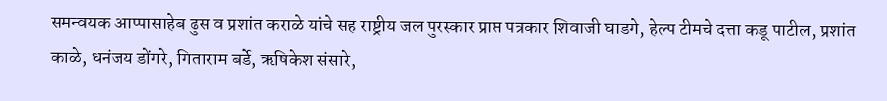समन्वयक आप्पासाहेब ढुस व प्रशांत कराळे यांचे सह राष्ट्रीय जल पुरस्कार प्राप्त पत्रकार शिवाजी घाडगे, हेल्प टीमचे दत्ता कडू पाटील, प्रशांत काळे, धनंजय डोंगरे, गिताराम बर्डे, ऋषिकेश संसारे,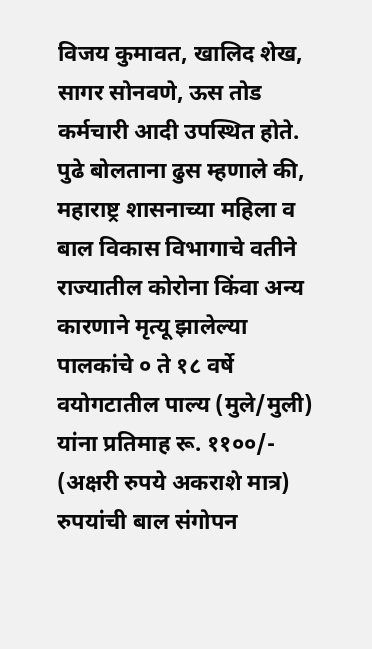विजय कुमावत, खालिद शेख, सागर सोनवणे, ऊस तोड कर्मचारी आदी उपस्थित होते.
पुढे बोलताना ढुस म्हणाले की, महाराष्ट्र शासनाच्या महिला व बाल विकास विभागाचे वतीने राज्यातील कोरोना किंवा अन्य कारणाने मृत्यू झालेल्या पालकांचे ० ते १८ वर्षे वयोगटातील पाल्य (मुले/मुली) यांना प्रतिमाह रू. ११००/- (अक्षरी रुपये अकराशे मात्र) रुपयांची बाल संगोपन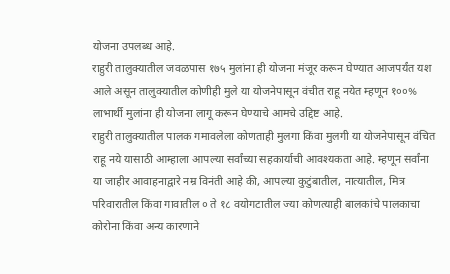योजना उपलब्ध आहे.
राहुरी तालुक्यातील जवळपास १७५ मुलांना ही योजना मंजूर करून घेण्यात आजपर्यंत यश आले असून तालुक्यातील कोणीही मुले या योजनेपासून वंचीत राहू नयेत म्हणून १००% लाभार्थी मुलांना ही योजना लागू करून घेण्याचे आमचे उद्दिष्ट आहे.
राहुरी तालुक्यातील पालक गमावलेला कोणताही मुलगा किंवा मुलगी या योजनेपासून वंचित राहू नये यासाठी आम्हाला आपल्या सर्वांच्या सहकार्याची आवश्यकता आहे. म्हणून सर्वांना या जाहीर आवाहनाद्वारे नम्र विनंती आहे की, आपल्या कुटुंबातील, नात्यातील, मित्र परिवारातील किंवा गावातील ० ते १८ वयोगटातील ज्या कोणत्याही बालकांचे पालकाचा कोरोना किंवा अन्य कारणाने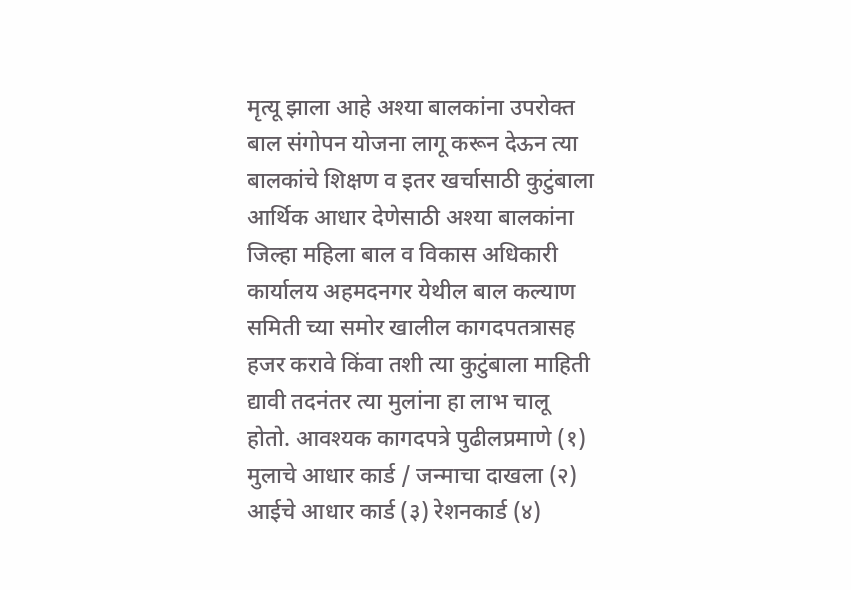मृत्यू झाला आहे अश्या बालकांना उपरोक्त बाल संगोपन योजना लागू करून देऊन त्या बालकांचे शिक्षण व इतर खर्चासाठी कुटुंबाला आर्थिक आधार देणेसाठी अश्या बालकांना जिल्हा महिला बाल व विकास अधिकारी कार्यालय अहमदनगर येथील बाल कल्याण समिती च्या समोर खालील कागदपतत्रासह हजर करावे किंवा तशी त्या कुटुंबाला माहिती द्यावी तदनंतर त्या मुलांना हा लाभ चालू होतो. आवश्यक कागदपत्रे पुढीलप्रमाणे (१) मुलाचे आधार कार्ड / जन्माचा दाखला (२) आईचे आधार कार्ड (३) रेशनकार्ड (४)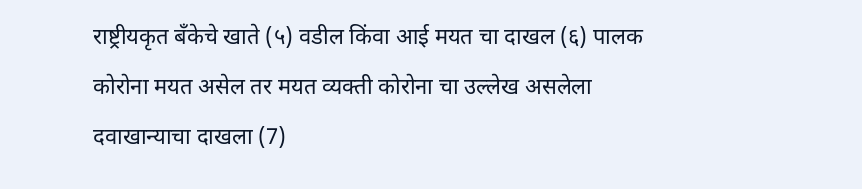राष्ट्रीयकृत बँकेचे खाते (५) वडील किंवा आई मयत चा दाखल (६) पालक कोरोना मयत असेल तर मयत व्यक्ती कोरोना चा उल्लेख असलेला दवाखान्याचा दाखला (7)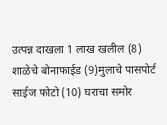उत्पन्न दाखला 1 लाख खलील (8) शाळेचे बोनाफाईड (9)मुलाचे पासपोर्ट साईज फोटो (10) घराचा समोर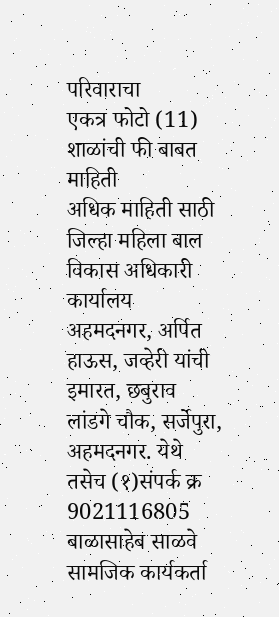परिवाराचा
एकत्र फोटो (11) शाळांची फी बाबत माहिती
अधिक माहिती साठी जिल्हा महिला बाल विकास अधिकारी कार्यालय अहमदनगर, अर्पित हाऊस, जव्हेरी यांची इमारत, छबुराव लांडगे चौक, सर्जेपुरा, अहमदनगर. येथे तसेच (१)संपर्क क्र 9021116805 बाळासाहेब साळवे सामजिक कार्यकर्ता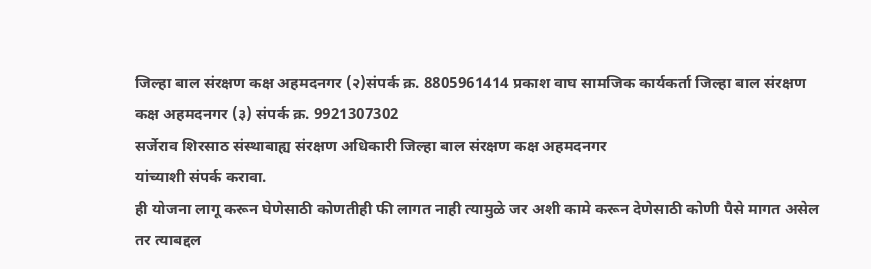जिल्हा बाल संरक्षण कक्ष अहमदनगर (२)संपर्क क्र. 8805961414 प्रकाश वाघ सामजिक कार्यकर्ता जिल्हा बाल संरक्षण कक्ष अहमदनगर (३) संपर्क क्र. 9921307302
सर्जेराव शिरसाठ संस्थाबाह्य संरक्षण अधिकारी जिल्हा बाल संरक्षण कक्ष अहमदनगर
यांच्याशी संपर्क करावा.
ही योजना लागू करून घेणेसाठी कोणतीही फी लागत नाही त्यामुळे जर अशी कामे करून देणेसाठी कोणी पैसे मागत असेल तर त्याबद्दल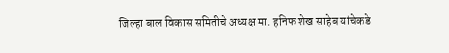जिल्हा बाल विकास समितीचे अध्यक्ष मा. हनिफ शेख साहेब यांचेकडे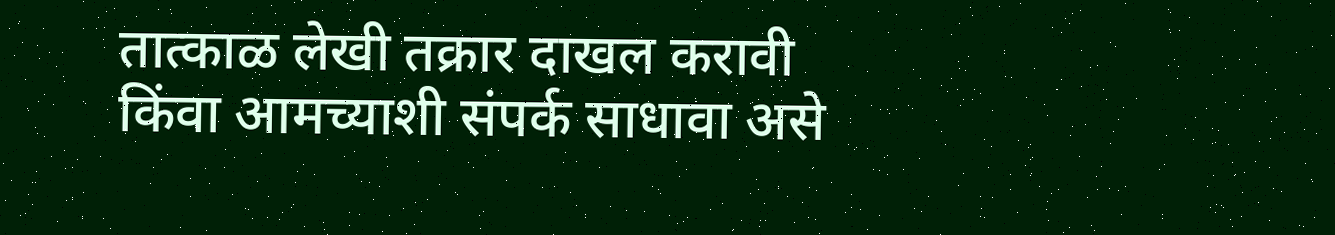तात्काळ लेखी तक्रार दाखल करावी किंवा आमच्याशी संपर्क साधावा असे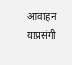आवाहन याप्रसंगी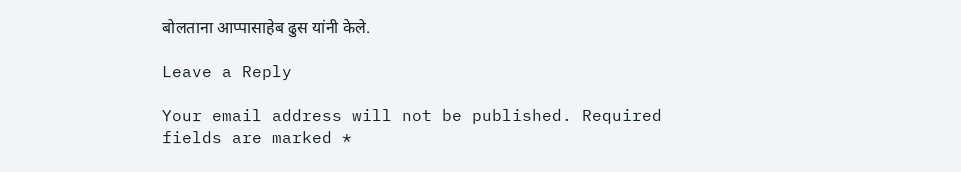बोलताना आप्पासाहेब ढुस यांनी केले.

Leave a Reply

Your email address will not be published. Required fields are marked *